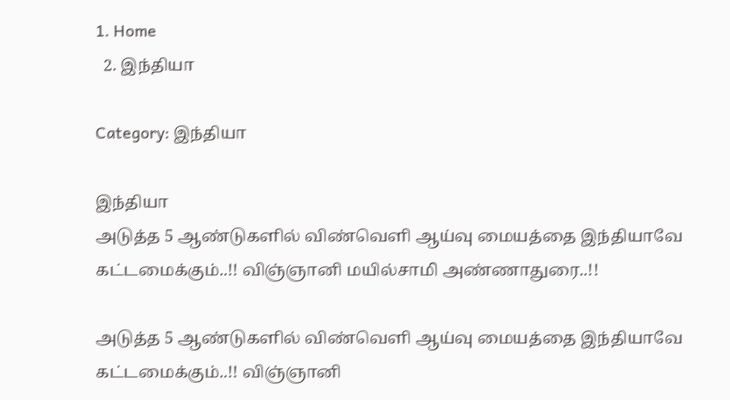1. Home
  2. இந்தியா

Category: இந்தியா

இந்தியா
அடுத்த 5 ஆண்டுகளில் விண்வெளி ஆய்வு மையத்தை இந்தியாவே கட்டமைக்கும்..!! விஞ்ஞானி மயில்சாமி அண்ணாதுரை..!!

அடுத்த 5 ஆண்டுகளில் விண்வெளி ஆய்வு மையத்தை இந்தியாவே கட்டமைக்கும்..!! விஞ்ஞானி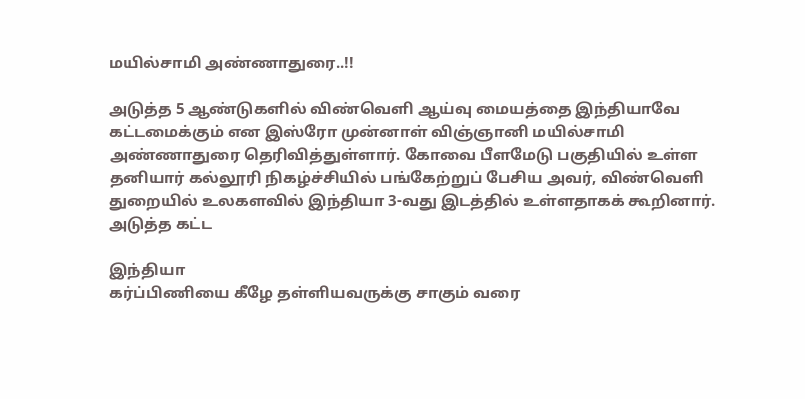மயில்சாமி அண்ணாதுரை..!!

அடுத்த 5 ஆண்டுகளில் விண்வெளி ஆய்வு மையத்தை இந்தியாவே கட்டமைக்கும் என இஸ்ரோ முன்னாள் விஞ்ஞானி மயில்சாமி அண்ணாதுரை தெரிவித்துள்ளார். கோவை பீளமேடு பகுதியில் உள்ள தனியார் கல்லூரி நிகழ்ச்சியில் பங்கேற்றுப் பேசிய அவர், விண்வெளி துறையில் உலகளவில் இந்தியா 3-வது இடத்தில் உள்ளதாகக் கூறினார். அடுத்த கட்ட

இந்தியா
கர்ப்பிணியை கீழே தள்ளியவருக்கு சாகும் வரை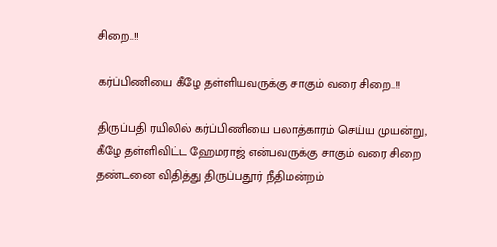சிறை..!!

கர்ப்பிணியை கீழே தள்ளியவருக்கு சாகும் வரை சிறை..!!

திருப்பதி ரயிலில் கர்ப்பிணியை பலாத்காரம் செய்ய முயன்று, கீழே தள்ளிவிட்ட ஹேமராஜ் என்பவருக்கு சாகும் வரை சிறை தண்டனை விதித்து திருப்பதூர் நீதிமன்றம்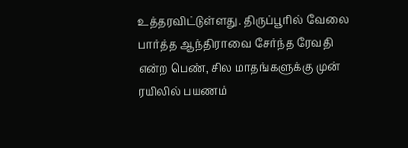உத்தரவிட்டுள்ளது. திருப்பூரில் வேலை பார்த்த ஆந்திராவை சேர்ந்த ரேவதி என்ற பெண், சில மாதங்களுக்கு முன் ரயிலில் பயணம்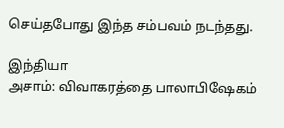செய்தபோது இந்த சம்பவம் நடந்தது.

இந்தியா
அசாம்: விவாகரத்தை பாலாபிஷேகம்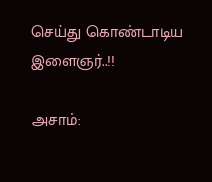செய்து கொண்டாடிய இளைஞர்..!!

அசாம்: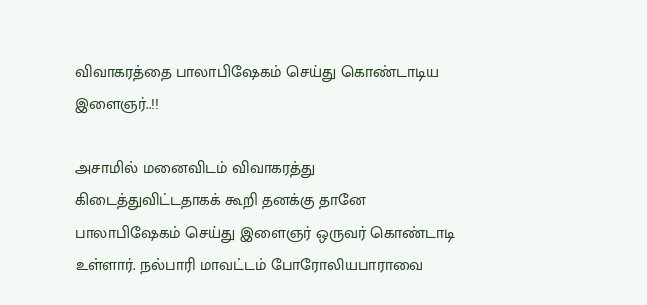விவாகரத்தை பாலாபிஷேகம் செய்து கொண்டாடிய இளைஞர்..!!

அசாமில் மனைவிடம் விவாகரத்து கிடைத்துவிட்டதாகக் கூறி தனக்கு தானே பாலாபிஷேகம் செய்து இளைஞர் ஒருவர் கொண்டாடி உள்ளார். நல்பாரி மாவட்டம் போரோலியபாராவை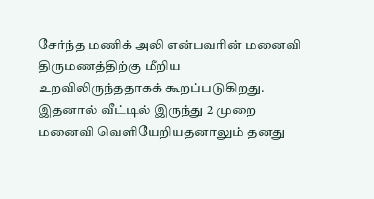சேர்ந்த மணிக் அலி என்பவரின் மனைவி திருமணத்திற்கு மீறிய உறவிலிருந்ததாகக் கூறப்படுகிறது. இதனால் வீட்டில் இருந்து 2 முறை மனைவி வெளியேறியதனாலும் தனது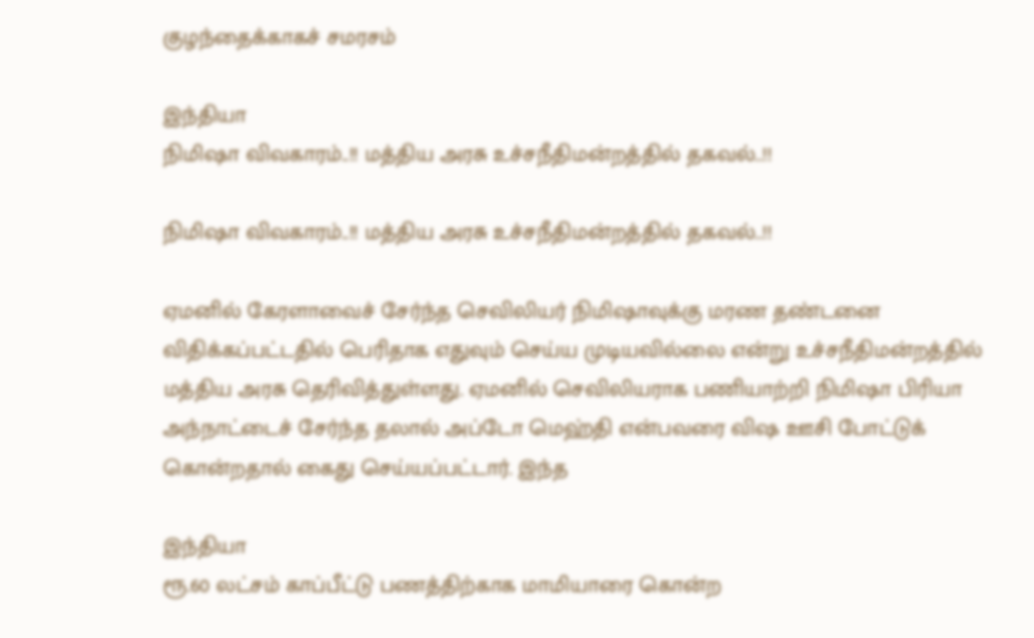குழந்தைக்காகச் சமரசம்

இந்தியா
நிமிஷா விவகாரம்..!! மத்திய அரசு உச்சநீதிமன்றத்தில் தகவல்..!!

நிமிஷா விவகாரம்..!! மத்திய அரசு உச்சநீதிமன்றத்தில் தகவல்..!!

ஏமனில் கேரளாவைச் சேர்ந்த செவிலியர் நிமிஷாவுக்கு மரண தண்டனை விதிக்கப்பட்டதில் பெரிதாக எதுவும் செய்ய முடியவில்லை என்று உச்சநீதிமன்றத்தில் மத்திய அரசு தெரிவித்துள்ளது. ஏமனில் செவிலியராக பணியாற்றி நிமிஷா பிரியா அந்நாட்டைச் சேர்ந்த தலால் அப்டோ மெஹ்தி என்பவரை விஷ ஊசி போட்டுக் கொன்றதால் கைது செய்யப்பட்டார். இந்த

இந்தியா
ரூ.60 லட்சம் காப்பீட்டு பணத்திற்காக மாமியாரை கொன்ற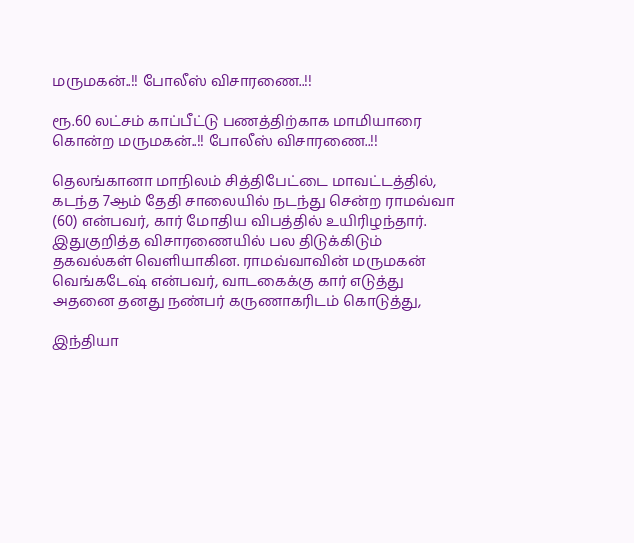மருமகன்..!! போலீஸ் விசாரணை..!!

ரூ.60 லட்சம் காப்பீட்டு பணத்திற்காக மாமியாரை கொன்ற மருமகன்..!! போலீஸ் விசாரணை..!!

தெலங்கானா மாநிலம் சித்திபேட்டை மாவட்டத்தில், கடந்த 7ஆம் தேதி சாலையில் நடந்து சென்ற ராமவ்வா (60) என்பவர், கார் மோதிய விபத்தில் உயிரிழந்தார். இதுகுறித்த விசாரணையில் பல திடுக்கிடும் தகவல்கள் வெளியாகின. ராமவ்வாவின் மருமகன் வெங்கடேஷ் என்பவர், வாடகைக்கு கார் எடுத்து அதனை தனது நண்பர் கருணாகரிடம் கொடுத்து,

இந்தியா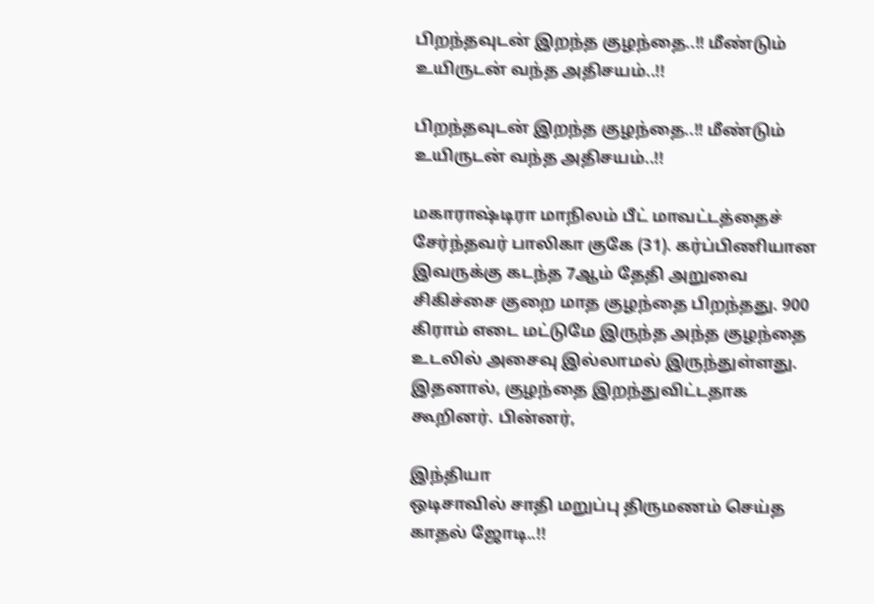பிறந்தவுடன் இறந்த குழந்தை..!! மீண்டும் உயிருடன் வந்த அதிசயம்..!!

பிறந்தவுடன் இறந்த குழந்தை..!! மீண்டும் உயிருடன் வந்த அதிசயம்..!!

மகாராஷ்டிரா மாநிலம் பீட் மாவட்டத்தைச் சேர்ந்தவர் பாலிகா குகே (31). கர்ப்பிணியான இவருக்கு கடந்த 7ஆம் தேதி அறுவை சிகிச்சை குறை மாத குழந்தை பிறந்தது. 900 கிராம் எடை மட்டுமே இருந்த அந்த குழந்தை உடலில் அசைவு இல்லாமல் இருந்துள்ளது. இதனால், குழந்தை இறந்துவிட்டதாக கூறினர். பின்னர்,

இந்தியா
ஒடிசாவில் சாதி மறுப்பு திருமணம் செய்த காதல் ஜோடி..!!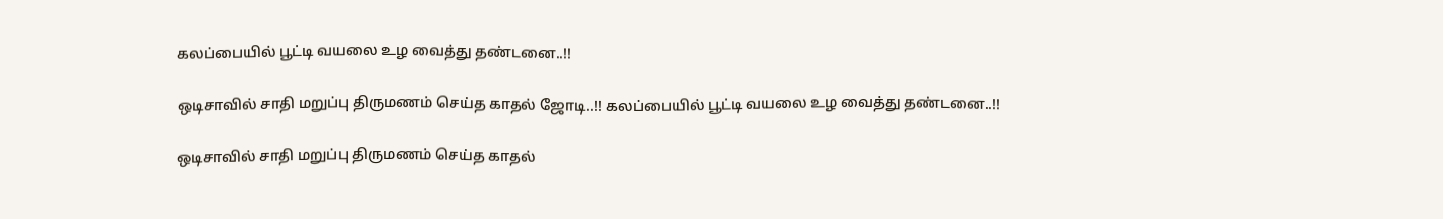கலப்பையில் பூட்டி வயலை உழ வைத்து தண்டனை..!!

ஒடிசாவில் சாதி மறுப்பு திருமணம் செய்த காதல் ஜோடி..!! கலப்பையில் பூட்டி வயலை உழ வைத்து தண்டனை..!!

ஒடிசாவில் சாதி மறுப்பு திருமணம் செய்த காதல்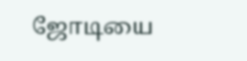ஜோடியை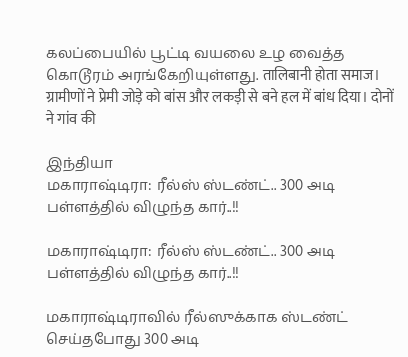கலப்பையில் பூட்டி வயலை உழ வைத்த கொடூரம் அரங்கேறியுள்ளது. तालिबानी होता समाज। ग्रामीणों ने प्रेमी जोड़े को बांस और लकड़ी से बने हल में बांध दिया। दोनों ने गांव की

இந்தியா
மகாராஷ்டிரா: ரீல்ஸ் ஸ்டண்ட்.. 300 அடி பள்ளத்தில் விழுந்த கார்..!!

மகாராஷ்டிரா: ரீல்ஸ் ஸ்டண்ட்.. 300 அடி பள்ளத்தில் விழுந்த கார்..!!

மகாராஷ்டிராவில் ரீல்ஸுக்காக ஸ்டண்ட் செய்தபோது 300 அடி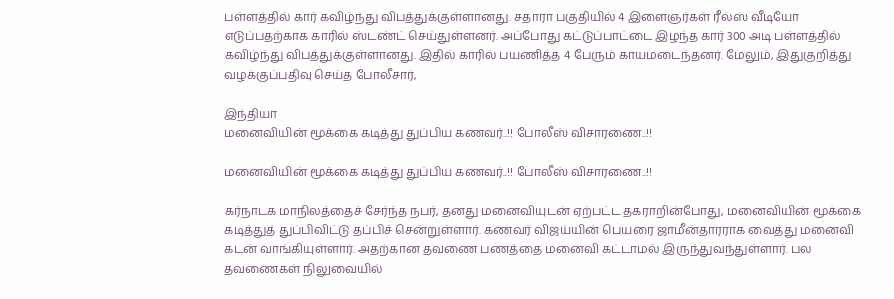பள்ளத்தில் கார் கவிழ்ந்து விபத்துக்குள்ளானது. சதாரா பகுதியில் 4 இளைஞர்கள் ரீல்ஸ் வீடியோ எடுப்பதற்காக காரில் ஸ்டண்ட் செய்துள்ளனர். அப்போது கட்டுப்பாட்டை இழந்த கார் 300 அடி பள்ளத்தில் கவிழ்ந்து விபத்துக்குள்ளானது. இதில் காரில் பயணித்த 4 பேரும் காயமடைந்தனர். மேலும், இதுகுறித்து வழக்குப்பதிவு செய்த போலீசார்,

இந்தியா
மனைவியின் மூக்கை கடித்து துப்பிய கணவர்..!! போலீஸ் விசாரணை..!!

மனைவியின் மூக்கை கடித்து துப்பிய கணவர்..!! போலீஸ் விசாரணை..!!

கர்நாடக மாநிலத்தைச் சேர்ந்த நபர், தனது மனைவியுடன் ஏற்பட்ட தகராறின்போது, மனைவியின் மூக்கை கடித்துத் துப்பிவிட்டு தப்பிச் சென்றுள்ளார். கணவர் விஜய்யின் பெயரை ஜாமீன்தாரராக வைத்து மனைவி கடன் வாங்கியுள்ளார். அதற்கான தவணை பணத்தை மனைவி கட்டாமல் இருந்துவந்துள்ளார். பல தவணைகள் நிலுவையில்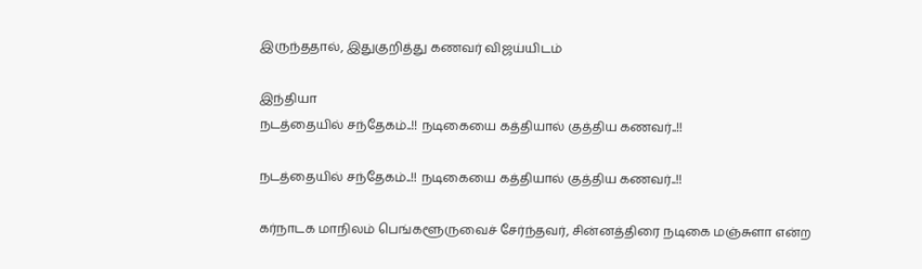இருந்ததால், இதுகுறித்து கணவர் விஜய்யிடம்

இந்தியா
நடத்தையில் சந்தேகம்..!! நடிகையை கத்தியால் குத்திய கணவர்..!!

நடத்தையில் சந்தேகம்..!! நடிகையை கத்தியால் குத்திய கணவர்..!!

கர்நாடக மாநிலம் பெங்களூருவைச் சேர்ந்தவர், சின்னத்திரை நடிகை மஞ்சுளா என்ற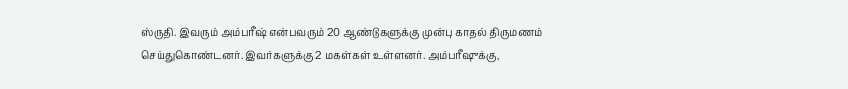ஸ்ருதி. இவரும் அம்பரீஷ் என்பவரும் 20 ஆண்டுகளுக்கு முன்பு காதல் திருமணம் செய்துகொண்டனர். இவர்களுக்கு 2 மகள்கள் உள்ளனர். அம்பரீஷுக்கு,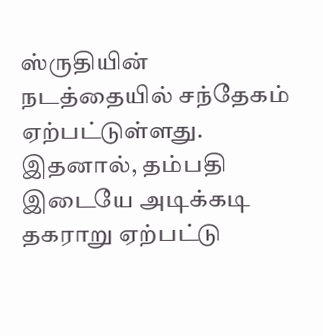ஸ்ருதியின் நடத்தையில் சந்தேகம் ஏற்பட்டுள்ளது. இதனால், தம்பதி இடையே அடிக்கடி தகராறு ஏற்பட்டு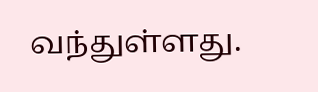வந்துள்ளது.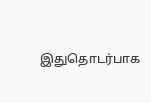இதுதொடர்பாக